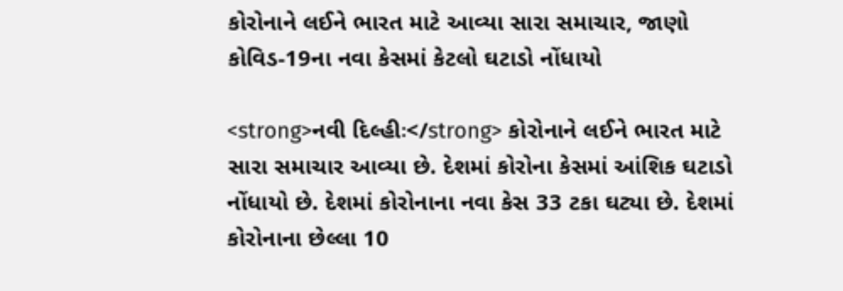કોરોનાને લઈને ભારત માટે આવ્યા સારા સમાચાર, જાણો કોવિડ-19ના નવા કેસમાં કેટલો ઘટાડો નોંધાયો

<strong>નવી દિલ્હીઃ</strong> કોરોનાને લઈને ભારત માટે સારા સમાચાર આવ્યા છે. દેશમાં કોરોના કેસમાં આંશિક ઘટાડો નોંધાયો છે. દેશમાં કોરોનાના નવા કેસ 33 ટકા ઘટ્યા છે. દેશમાં કોરોનાના છેલ્લા 10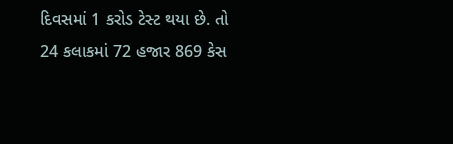દિવસમાં 1 કરોડ ટેસ્ટ થયા છે. તો 24 કલાકમાં 72 હજાર 869 કેસ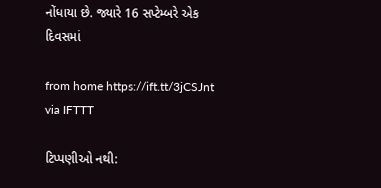નોંધાયા છે. જ્યારે 16 સપ્ટેમ્બરે એક દિવસમાં

from home https://ift.tt/3jCSJnt
via IFTTT

ટિપ્પણીઓ નથી: